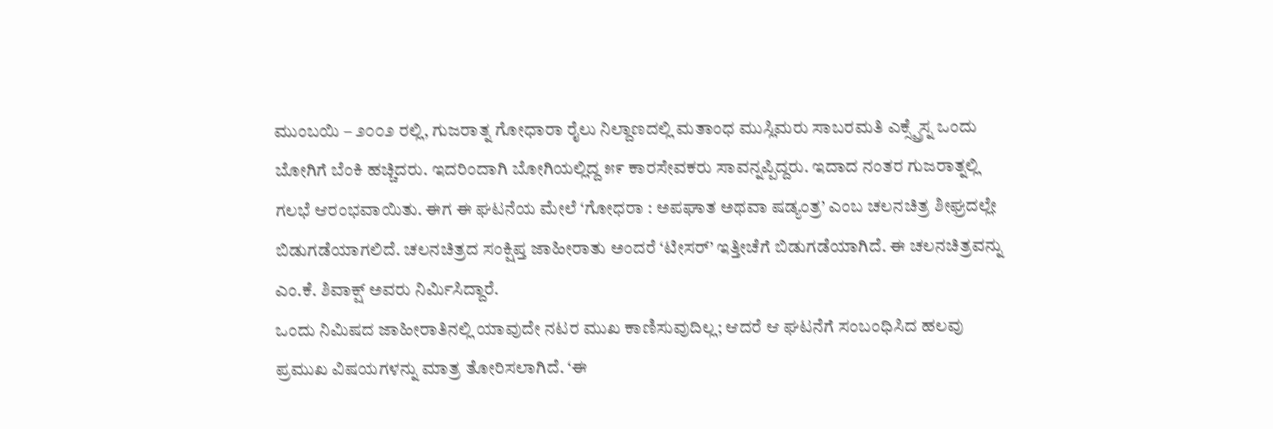ಮುಂಬಯಿ – ೨೦೦೨ ರಲ್ಲಿ, ಗುಜರಾತ್ನ ಗೋಧಾರಾ ರೈಲು ನಿಲ್ದಾಣದಲ್ಲಿ ಮತಾಂಧ ಮುಸ್ಲಿಮರು ಸಾಬರಮತಿ ಎಕ್ಸ್ಪ್ರೆಸ್ನ ಒಂದು ಬೋಗಿಗೆ ಬೆಂಕಿ ಹಚ್ಚಿದರು. ಇದರಿಂದಾಗಿ ಬೋಗಿಯಲ್ಲಿದ್ದ ೫೯ ಕಾರಸೇವಕರು ಸಾವನ್ನಪ್ಪಿದ್ದರು. ಇದಾದ ನಂತರ ಗುಜರಾತ್ನಲ್ಲಿ ಗಲಭೆ ಆರಂಭವಾಯಿತು. ಈಗ ಈ ಘಟನೆಯ ಮೇಲೆ ‘ಗೋಧರಾ : ಅಪಘಾತ ಅಥವಾ ಷಡ್ಯಂತ್ರ’ ಎಂಬ ಚಲನಚಿತ್ರ ಶೀಘ್ರದಲ್ಲೇ ಬಿಡುಗಡೆಯಾಗಲಿದೆ. ಚಲನಚಿತ್ರದ ಸಂಕ್ಷಿಪ್ತ ಜಾಹೀರಾತು ಅಂದರೆ ‘ಟೀಸರ್’ ಇತ್ತೀಚೆಗೆ ಬಿಡುಗಡೆಯಾಗಿದೆ. ಈ ಚಲನಚಿತ್ರವನ್ನು ಎಂ.ಕೆ. ಶಿವಾಕ್ಷ್ ಅವರು ನಿರ್ಮಿಸಿದ್ದಾರೆ.
ಒಂದು ನಿಮಿಷದ ಜಾಹೀರಾತಿನಲ್ಲಿ ಯಾವುದೇ ನಟರ ಮುಖ ಕಾಣಿಸುವುದಿಲ್ಲ; ಆದರೆ ಆ ಘಟನೆಗೆ ಸಂಬಂಧಿಸಿದ ಹಲವು ಪ್ರಮುಖ ವಿಷಯಗಳನ್ನು ಮಾತ್ರ ತೋರಿಸಲಾಗಿದೆ. ‘ಈ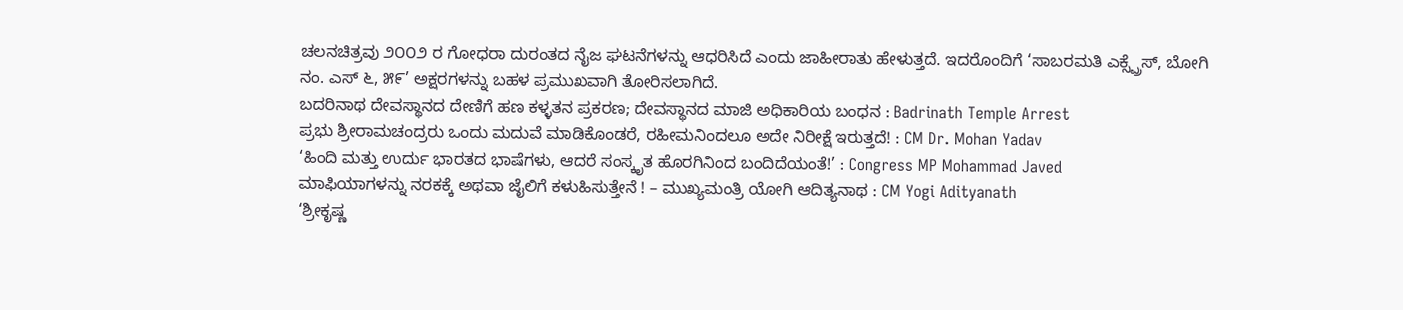ಚಲನಚಿತ್ರವು ೨೦೦೨ ರ ಗೋಧರಾ ದುರಂತದ ನೈಜ ಘಟನೆಗಳನ್ನು ಆಧರಿಸಿದೆ ಎಂದು ಜಾಹೀರಾತು ಹೇಳುತ್ತದೆ. ಇದರೊಂದಿಗೆ ‘ಸಾಬರಮತಿ ಎಕ್ಸ್ಪ್ರೆಸ್, ಬೋಗಿ ನಂ. ಎಸ್ ೬, ೫೯’ ಅಕ್ಷರಗಳನ್ನು ಬಹಳ ಪ್ರಮುಖವಾಗಿ ತೋರಿಸಲಾಗಿದೆ.
ಬದರಿನಾಥ ದೇವಸ್ಥಾನದ ದೇಣಿಗೆ ಹಣ ಕಳ್ಳತನ ಪ್ರಕರಣ; ದೇವಸ್ಥಾನದ ಮಾಜಿ ಅಧಿಕಾರಿಯ ಬಂಧನ : Badrinath Temple Arrest
ಪ್ರಭು ಶ್ರೀರಾಮಚಂದ್ರರು ಒಂದು ಮದುವೆ ಮಾಡಿಕೊಂಡರೆ, ರಹೀಮನಿಂದಲೂ ಅದೇ ನಿರೀಕ್ಷೆ ಇರುತ್ತದೆ! : CM Dr. Mohan Yadav
‘ಹಿಂದಿ ಮತ್ತು ಉರ್ದು ಭಾರತದ ಭಾಷೆಗಳು, ಆದರೆ ಸಂಸ್ಕೃತ ಹೊರಗಿನಿಂದ ಬಂದಿದೆಯಂತೆ!’ : Congress MP Mohammad Javed
ಮಾಫಿಯಾಗಳನ್ನು ನರಕಕ್ಕೆ ಅಥವಾ ಜೈಲಿಗೆ ಕಳುಹಿಸುತ್ತೇನೆ ! – ಮುಖ್ಯಮಂತ್ರಿ ಯೋಗಿ ಆದಿತ್ಯನಾಥ : CM Yogi Adityanath
‘ಶ್ರೀಕೃಷ್ಣ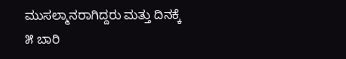ಮುಸಲ್ಮಾನರಾಗಿದ್ದರು ಮತ್ತು ದಿನಕ್ಕೆ ೫ ಬಾರಿ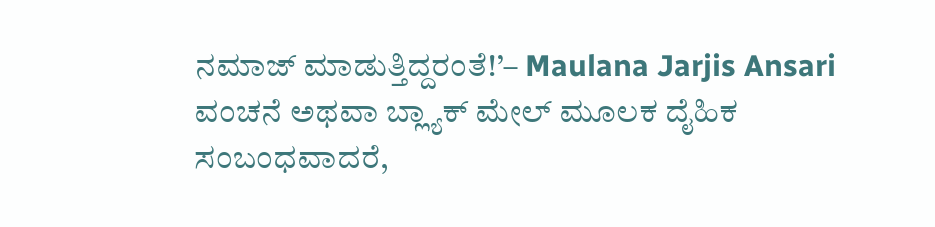ನಮಾಜ್ ಮಾಡುತ್ತಿದ್ದರಂತೆ!’– Maulana Jarjis Ansari
ವಂಚನೆ ಅಥವಾ ಬ್ಲ್ಯಾಕ್ ಮೇಲ್ ಮೂಲಕ ದೈಹಿಕ ಸಂಬಂಧವಾದರೆ,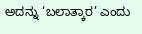ಅದನ್ನು ‘ಬಲಾತ್ಕಾರ’ ಎಂದು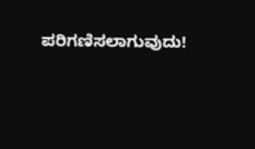ಪರಿಗಣಿಸಲಾಗುವುದು!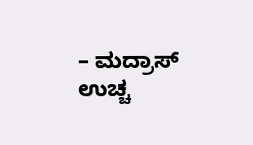– ಮದ್ರಾಸ್ ಉಚ್ಚ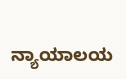ನ್ಯಾಯಾಲಯ